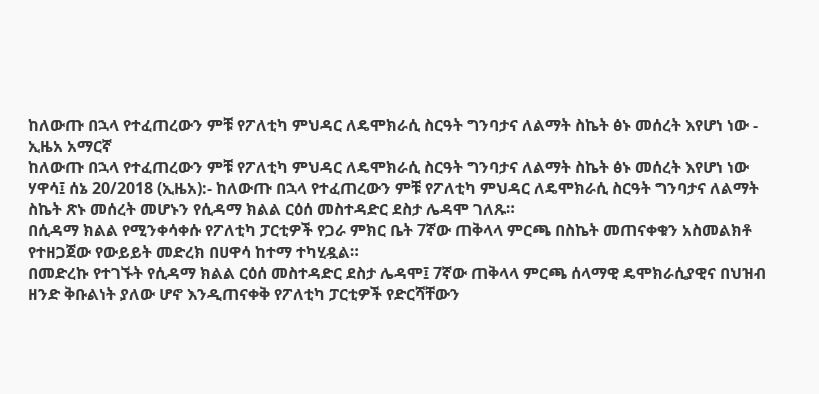ከለውጡ በኋላ የተፈጠረውን ምቹ የፖለቲካ ምህዳር ለዴሞክራሲ ስርዓት ግንባታና ለልማት ስኬት ፅኑ መሰረት እየሆነ ነው - ኢዜአ አማርኛ
ከለውጡ በኋላ የተፈጠረውን ምቹ የፖለቲካ ምህዳር ለዴሞክራሲ ስርዓት ግንባታና ለልማት ስኬት ፅኑ መሰረት እየሆነ ነው
ሃዋሳ፤ ሰኔ 20/2018 (ኢዜአ):- ከለውጡ በኋላ የተፈጠረውን ምቹ የፖለቲካ ምህዳር ለዴሞክራሲ ስርዓት ግንባታና ለልማት ስኬት ጽኑ መሰረት መሆኑን የሲዳማ ክልል ርዕሰ መስተዳድር ደስታ ሌዳሞ ገለጹ።
በሲዳማ ክልል የሚንቀሳቀሱ የፖለቲካ ፓርቲዎች የጋራ ምክር ቤት 7ኛው ጠቅላላ ምርጫ በስኬት መጠናቀቁን አስመልክቶ የተዘጋጀው የውይይት መድረክ በሀዋሳ ከተማ ተካሂዷል።
በመድረኩ የተገኙት የሲዳማ ክልል ርዕሰ መስተዳድር ደስታ ሌዳሞ፤ 7ኛው ጠቅላላ ምርጫ ሰላማዊ ዴሞክራሲያዊና በህዝብ ዘንድ ቅቡልነት ያለው ሆኖ እንዲጠናቀቅ የፖለቲካ ፓርቲዎች የድርሻቸውን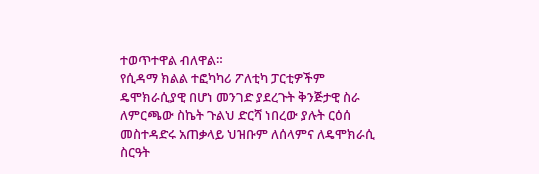ተወጥተዋል ብለዋል።
የሲዳማ ክልል ተፎካካሪ ፖለቲካ ፓርቲዎችም ዴሞክራሲያዊ በሆነ መንገድ ያደረጉት ቅንጅታዊ ስራ ለምርጫው ስኬት ጉልህ ድርሻ ነበረው ያሉት ርዕሰ መስተዳድሩ አጠቃላይ ህዝቡም ለሰላምና ለዴሞክራሲ ስርዓት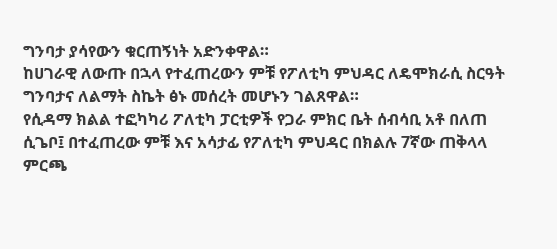ግንባታ ያሳየውን ቁርጠኝነት አድንቀዋል።
ከሀገራዊ ለውጡ በኋላ የተፈጠረውን ምቹ የፖለቲካ ምህዳር ለዴሞክራሲ ስርዓት ግንባታና ለልማት ስኬት ፅኑ መሰረት መሆኑን ገልጸዋል።
የሲዳማ ክልል ተፎካካሪ ፖለቲካ ፓርቲዎች የጋራ ምክር ቤት ሰብሳቢ አቶ በለጠ ሲጌቦ፤ በተፈጠረው ምቹ እና አሳታፊ የፖለቲካ ምህዳር በክልሉ 7ኛው ጠቅላላ ምርጫ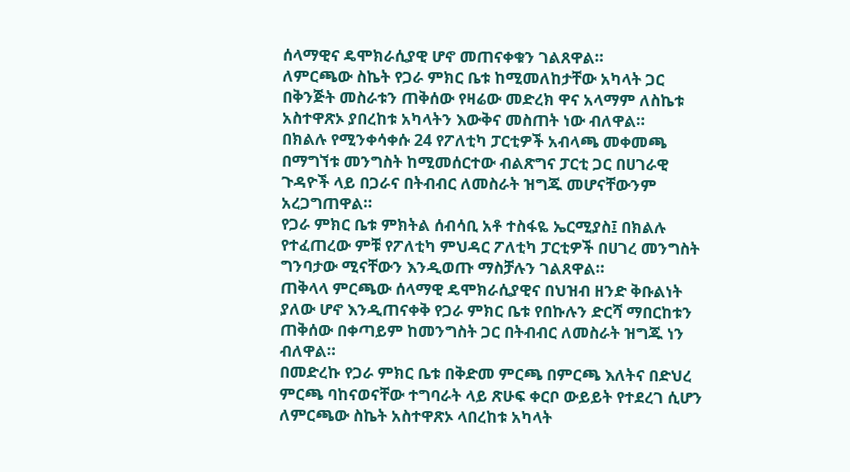ሰላማዊና ዴሞክራሲያዊ ሆኖ መጠናቀቁን ገልጸዋል።
ለምርጫው ስኬት የጋራ ምክር ቤቱ ከሚመለከታቸው አካላት ጋር በቅንጅት መስራቱን ጠቅሰው የዛሬው መድረክ ዋና አላማም ለስኬቱ አስተዋጽኦ ያበረከቱ አካላትን እውቅና መስጠት ነው ብለዋል።
በክልሉ የሚንቀሳቀሱ 24 የፖለቲካ ፓርቲዎች አብላጫ መቀመጫ በማግኘቱ መንግስት ከሚመሰርተው ብልጽግና ፓርቲ ጋር በሀገራዊ ጉዳዮች ላይ በጋራና በትብብር ለመስራት ዝግጁ መሆናቸውንም አረጋግጠዋል።
የጋራ ምክር ቤቱ ምክትል ሰብሳቢ አቶ ተስፋዬ ኤርሚያስ፤ በክልሉ የተፈጠረው ምቹ የፖለቲካ ምህዳር ፖለቲካ ፓርቲዎች በሀገረ መንግስት ግንባታው ሚናቸውን እንዲወጡ ማስቻሉን ገልጸዋል።
ጠቅላላ ምርጫው ሰላማዊ ዴሞክራሲያዊና በህዝብ ዘንድ ቅቡልነት ያለው ሆኖ እንዲጠናቀቅ የጋራ ምክር ቤቱ የበኩሉን ድርሻ ማበርከቱን ጠቅሰው በቀጣይም ከመንግስት ጋር በትብብር ለመስራት ዝግጁ ነን ብለዋል።
በመድረኩ የጋራ ምክር ቤቱ በቅድመ ምርጫ በምርጫ እለትና በድህረ ምርጫ ባከናወናቸው ተግባራት ላይ ጽሁፍ ቀርቦ ውይይት የተደረገ ሲሆን ለምርጫው ስኬት አስተዋጽኦ ላበረከቱ አካላት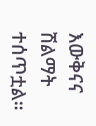እውቅናና ሽልማት ተሰጥቷል።